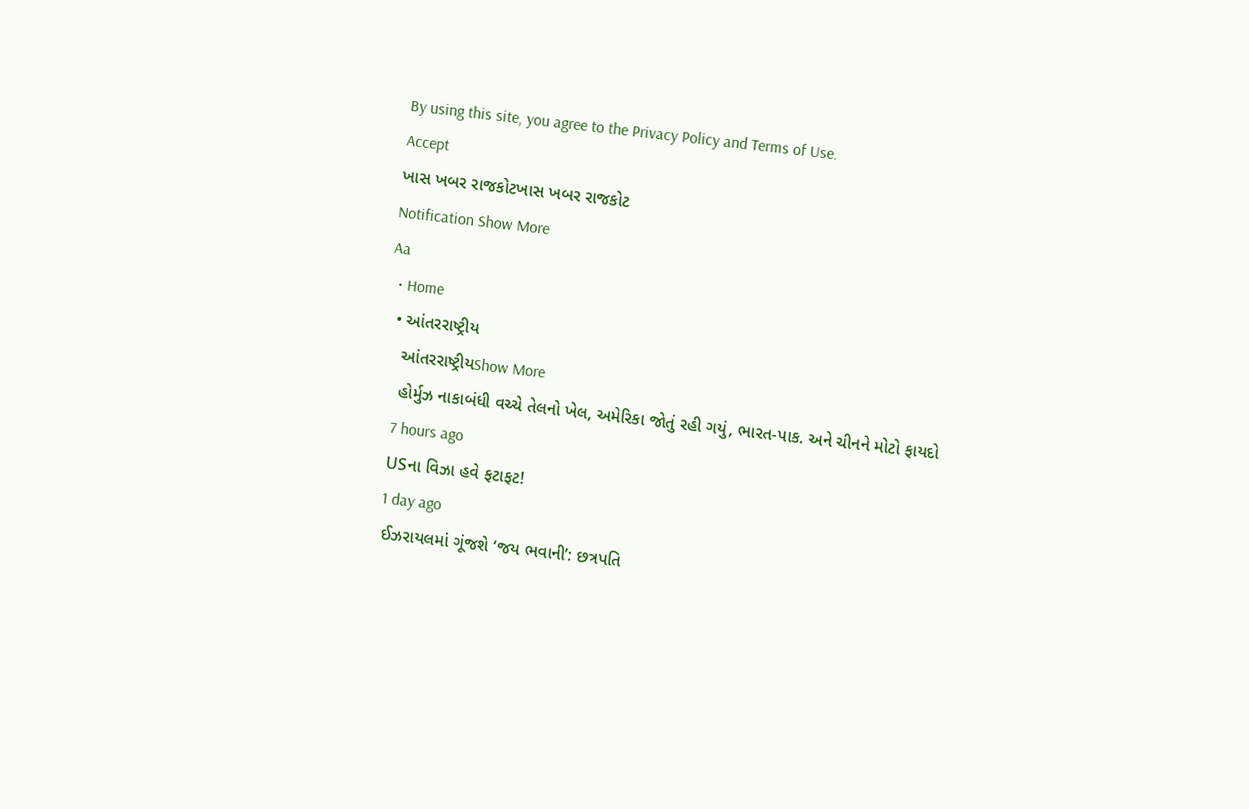By using this site, you agree to the Privacy Policy and Terms of Use.
Accept
ખાસ ખબર રાજકોટખાસ ખબર રાજકોટ
Notification Show More
Aa
  • Home
  • આંતરરાષ્ટ્રીય
    આંતરરાષ્ટ્રીયShow More
    હોર્મુઝ નાકાબંધી વચ્ચે તેલનો ખેલ, અમેરિકા જોતું રહી ગયું, ભારત-પાક. અને ચીનને મોટો ફાયદો
    7 hours ago
    USના વિઝા હવે ફટાફટ!
    1 day ago
    ઈઝરાયલમાં ગૂંજશે ‘જય ભવાની’: છત્રપતિ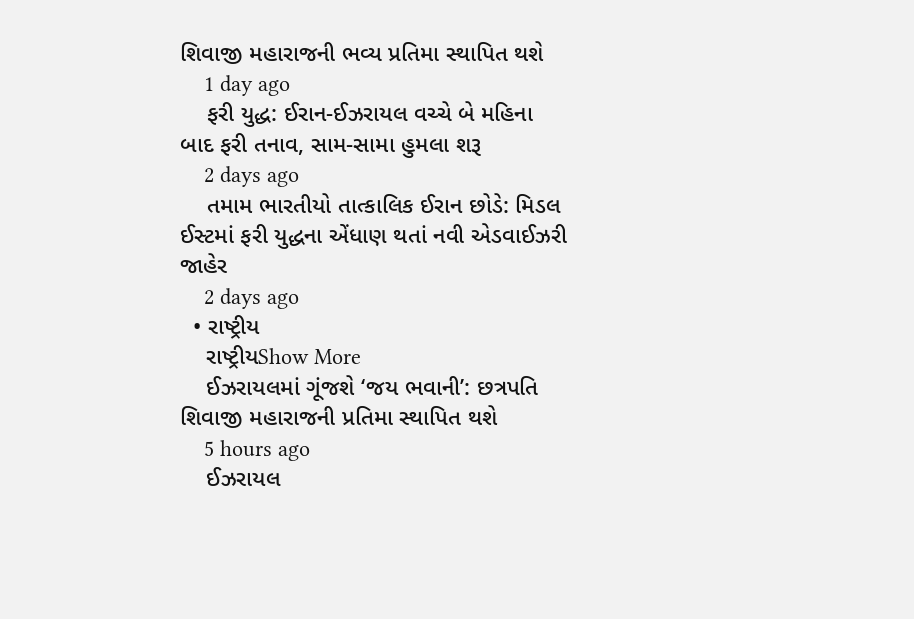શિવાજી મહારાજની ભવ્ય પ્રતિમા સ્થાપિત થશે
    1 day ago
    ફરી યુદ્ધ: ઈરાન-ઈઝરાયલ વચ્ચે બે મહિના બાદ ફરી તનાવ, સામ-સામા હુમલા શરૂ
    2 days ago
    તમામ ભારતીયો તાત્કાલિક ઈરાન છોડે: મિડલ ઈસ્ટમાં ફરી યુદ્ધના એંધાણ થતાં નવી એડવાઈઝરી જાહેર
    2 days ago
  • રાષ્ટ્રીય
    રાષ્ટ્રીયShow More
    ઈઝરાયલમાં ગૂંજશે ‘જય ભવાની’: છત્રપતિ શિવાજી મહારાજની પ્રતિમા સ્થાપિત થશે
    5 hours ago
    ઈઝરાયલ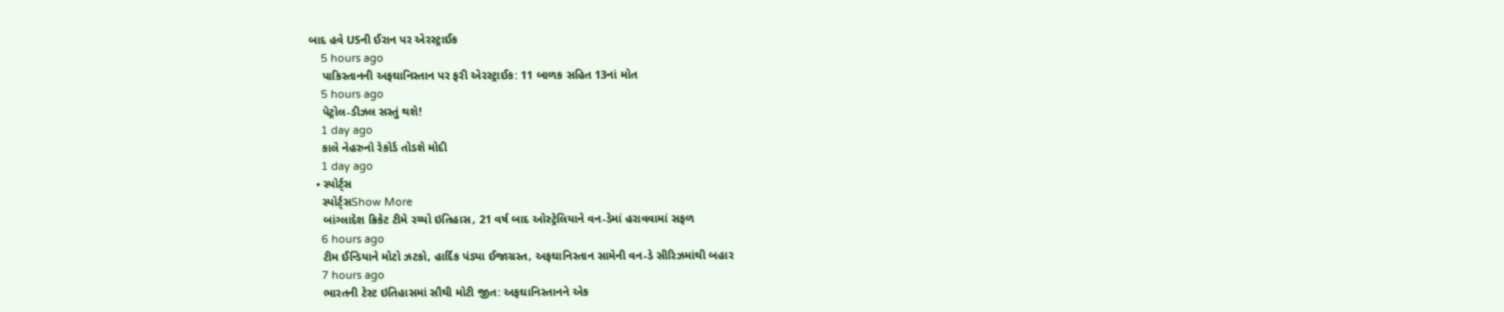બાદ હવે USની ઈરાન પર એરસ્ટ્રાઈક
    5 hours ago
    પાકિસ્તાનની અફઘાનિસ્તાન પર ફરી એરસ્ટ્રાઈક: 11 બાળક સહિત 13નાં મોત
    5 hours ago
    પેટ્રોલ-ડીઝલ સસ્તું થશે!
    1 day ago
    કાલે નેહરુનો રેકોર્ડ તોડશે મોદી
    1 day ago
  • સ્પોર્ટ્સ
    સ્પોર્ટ્સShow More
    બાંગ્લાદેશ ક્રિકેટ ટીમે રચ્યો ઇતિહાસ, 21 વર્ષ બાદ ઓસ્ટ્રેલિયાને વન-ડેમાં હરાવવામાં સફળ
    6 hours ago
    ટીમ ઈન્ડિયાને મોટો ઝટકો, હાર્દિક પંડ્યા ઈજાગ્રસ્ત, અફઘાનિસ્તાન સામેની વન-ડે સીરિઝમાંથી બહાર
    7 hours ago
    ભારતની ટેસ્ટ ઇતિહાસમાં સૌથી મોટી જીત: અફઘાનિસ્તાનને એક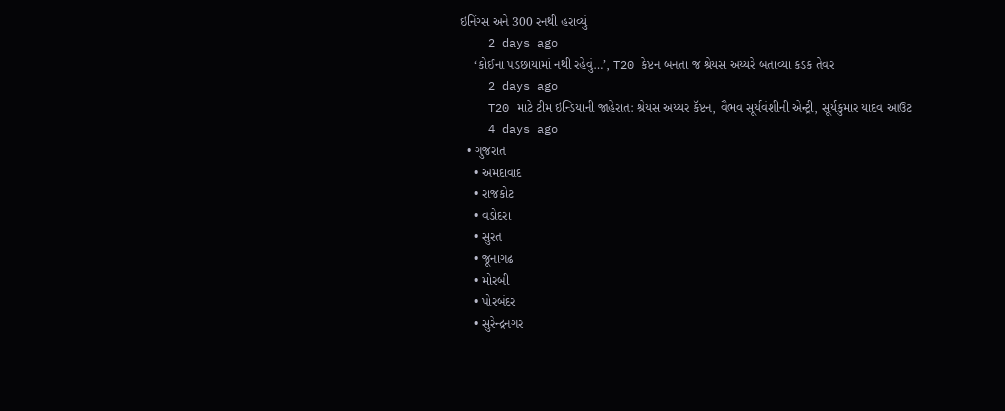ઇનિંગ્સ અને 300 રનથી હરાવ્યું
    2 days ago
    ‘કોઈના પડછાયામાં નથી રહેવું…’, T20 કેપ્ટન બનતા જ શ્રેયસ અય્યરે બતાવ્યા કડક તેવર
    2 days ago
    T20 માટે ટીમ ઇન્ડિયાની જાહેરાત: શ્રેયસ અય્યર કૅપ્ટન, વૈભવ સૂર્યવંશીની એન્ટ્રી, સૂર્યકુમાર યાદવ આઉટ
    4 days ago
  • ગુજરાત
    • અમદાવાદ
    • રાજકોટ
    • વડોદરા
    • સુરત
    • જૂનાગઢ
    • મોરબી
    • પોરબંદર
    • સુરેન્દ્રનગર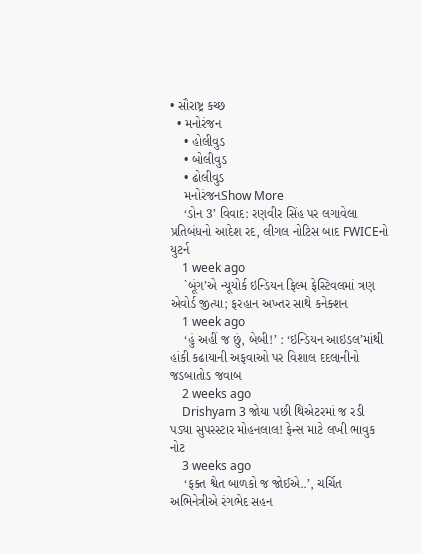• સૌરાષ્ટ્ર કચ્છ
  • મનોરંજન
    • હોલીવુડ
    • બોલીવુડ
    • ઢોલીવુડ
    મનોરંજનShow More
    ‘ડોન 3’ વિવાદ: રણવીર સિંહ પર લગાવેલા પ્રતિબંધનો આદેશ રદ, લીગલ નોટિસ બાદ FWICEનો યુટર્ન
    1 week ago
    `બૂંગ’એ ન્યૂયોર્ક ઇન્ડિયન ફિલ્મ ફેસ્ટિવલમાં ત્રણ એવોર્ડ જીત્યા; ફરહાન અખ્તર સાથે કનેક્શન
    1 week ago
    ‘હું અહીં જ છું, બેબી!’ : ‘ઇન્ડિયન આઇડલ’માંથી હાંકી કઢાયાની અફવાઓ પર વિશાલ દદલાનીનો જડબાતોડ જવાબ
    2 weeks ago
    Drishyam 3 જોયા પછી થિએટરમાં જ રડી પડ્યા સુપરસ્ટાર મોહનલાલ! ફેન્સ માટે લખી ભાવુક નોટ
    3 weeks ago
    ‘ફક્ત શ્વેત બાળકો જ જોઈએ..’, ચર્ચિત અભિનેત્રીએ રંગભેદ સહન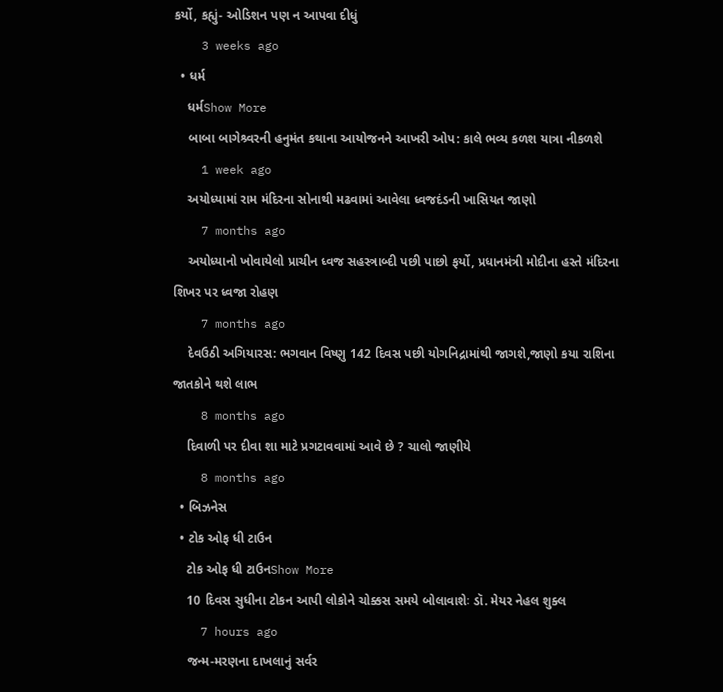કર્યો, કહ્યું- ઓડિશન પણ ન આપવા દીધું
    3 weeks ago
  • ધર્મ
    ધર્મShow More
    બાબા બાગેશ્ર્વરની હનુમંત કથાના આયોજનને આખરી ઓપ: કાલે ભવ્ય કળશ યાત્રા નીકળશે
    1 week ago
    અયોધ્યામાં રામ મંદિરના સોનાથી મઢવામાં આવેલા ધ્વજદંડની ખાસિયત જાણો
    7 months ago
    અયોધ્યાનો ખોવાયેલો પ્રાચીન ધ્વજ સહસ્ત્રાબ્દી પછી પાછો ફર્યો, પ્રધાનમંત્રી મોદીના હસ્તે મંદિરના શિખર પર ધ્વજા રોહણ
    7 months ago
    દેવઉઠી અગિયારસ: ભગવાન વિષ્ણુ 142 દિવસ પછી યોગનિદ્રામાંથી જાગશે,જાણો કયા રાશિના જાતકોને થશે લાભ
    8 months ago
    દિવાળી પર દીવા શા માટે પ્રગટાવવામાં આવે છે ? ચાલો જાણીયે
    8 months ago
  • બિઝનેસ
  • ટોક ઓફ ધી ટાઉન
    ટોક ઓફ ધી ટાઉનShow More
    10 દિવસ સુધીના ટોકન આપી લોકોને ચોક્કસ સમયે બોલાવાશેઃ ડૉ. મેયર નેહલ શુક્લ
    7 hours ago
    જન્મ-મરણના દાખલાનું સર્વર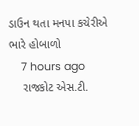ડાઉન થતા મનપા કચેરીએ ભારે હોબાળો
    7 hours ago
    રાજકોટ એસ.ટી.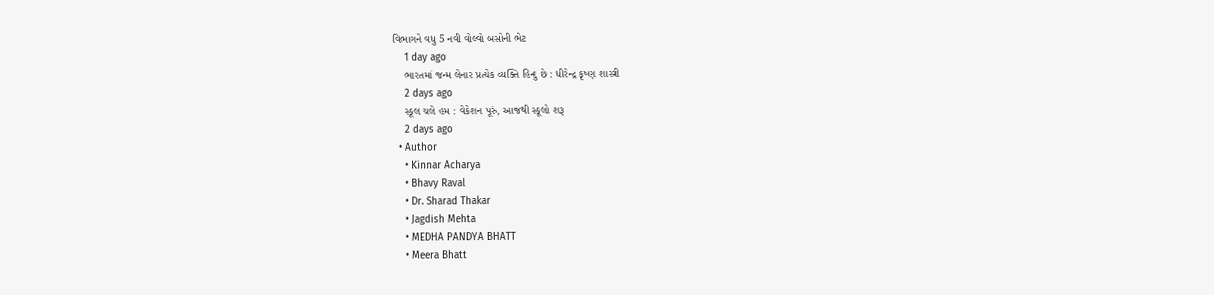વિભાગને વધુ 5 નવી વોલ્વો બસોની ભેટ
    1 day ago
    ભારતમાં જન્મ લેનાર પ્રત્યેક વ્યક્તિ હિન્દુ છે : ધીરેન્દ્ર કૃષ્ણ શાસ્ત્રી
    2 days ago
    સ્કૂલ ચલે હમ : વેકેશન પૂરું, આજથી સ્કૂલો શરૂ
    2 days ago
  • Author
    • Kinnar Acharya
    • Bhavy Raval
    • Dr. Sharad Thakar
    • Jagdish Mehta
    • MEDHA PANDYA BHATT
    • Meera Bhatt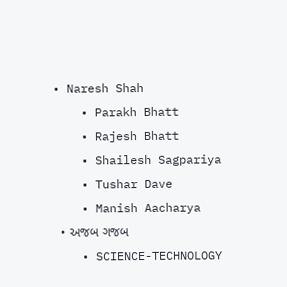• Naresh Shah
    • Parakh Bhatt
    • Rajesh Bhatt
    • Shailesh Sagpariya
    • Tushar Dave
    • Manish Aacharya
  • અજબ ગજબ
    • SCIENCE-TECHNOLOGY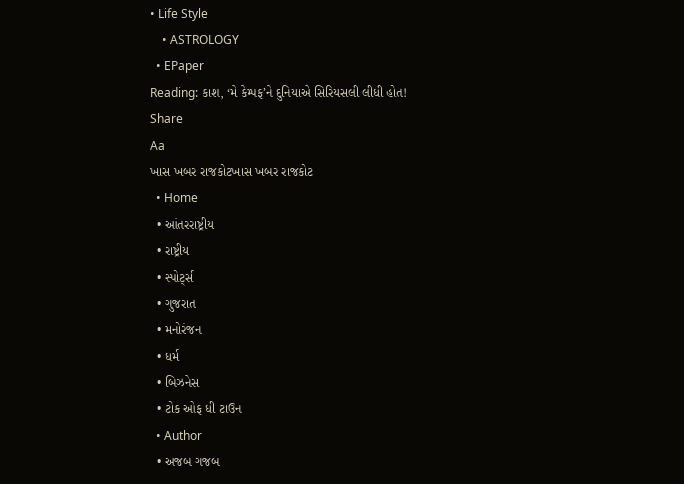• Life Style
    • ASTROLOGY
  • EPaper
Reading: કાશ, ‘મે કેમ્પફ’ને દુનિયાએ સિરિયસલી લીધી હોત!
Share
Aa
ખાસ ખબર રાજકોટખાસ ખબર રાજકોટ
  • Home
  • આંતરરાષ્ટ્રીય
  • રાષ્ટ્રીય
  • સ્પોર્ટ્સ
  • ગુજરાત
  • મનોરંજન
  • ધર્મ
  • બિઝનેસ
  • ટોક ઓફ ધી ટાઉન
  • Author
  • અજબ ગજબ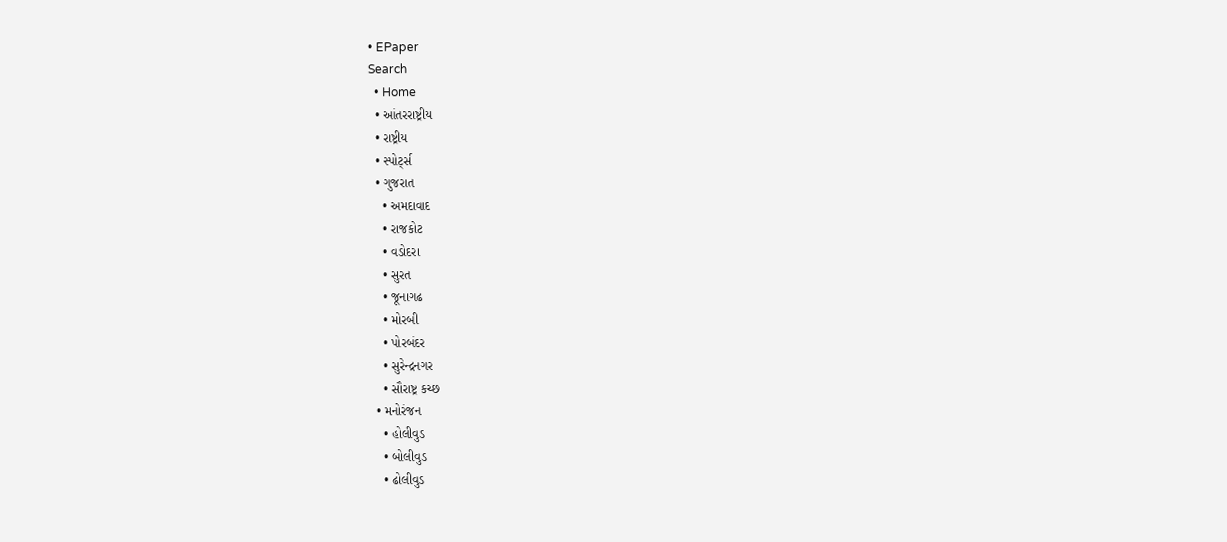• EPaper
Search
  • Home
  • આંતરરાષ્ટ્રીય
  • રાષ્ટ્રીય
  • સ્પોર્ટ્સ
  • ગુજરાત
    • અમદાવાદ
    • રાજકોટ
    • વડોદરા
    • સુરત
    • જૂનાગઢ
    • મોરબી
    • પોરબંદર
    • સુરેન્દ્રનગર
    • સૌરાષ્ટ્ર કચ્છ
  • મનોરંજન
    • હોલીવુડ
    • બોલીવુડ
    • ઢોલીવુડ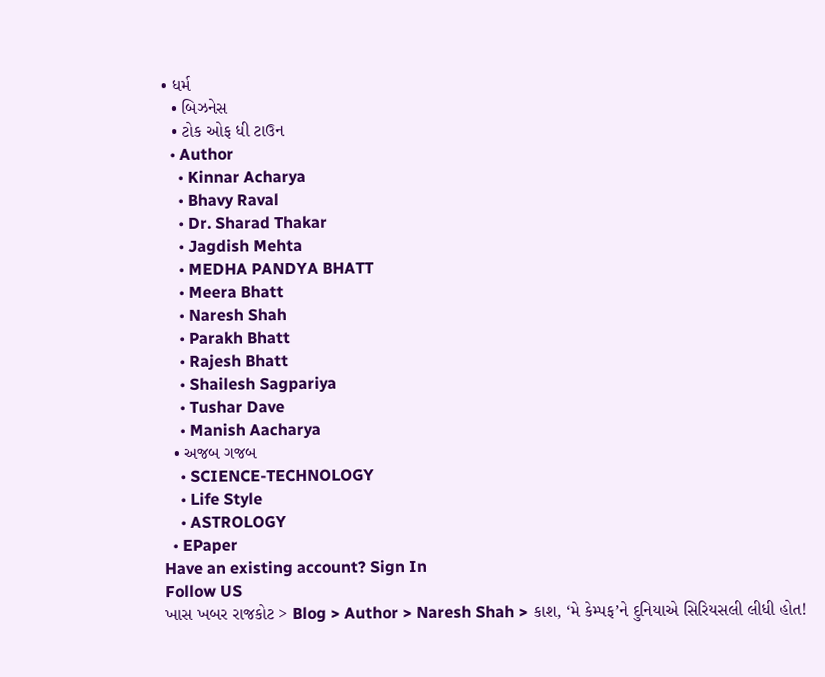• ધર્મ
  • બિઝનેસ
  • ટોક ઓફ ધી ટાઉન
  • Author
    • Kinnar Acharya
    • Bhavy Raval
    • Dr. Sharad Thakar
    • Jagdish Mehta
    • MEDHA PANDYA BHATT
    • Meera Bhatt
    • Naresh Shah
    • Parakh Bhatt
    • Rajesh Bhatt
    • Shailesh Sagpariya
    • Tushar Dave
    • Manish Aacharya
  • અજબ ગજબ
    • SCIENCE-TECHNOLOGY
    • Life Style
    • ASTROLOGY
  • EPaper
Have an existing account? Sign In
Follow US
ખાસ ખબર રાજકોટ > Blog > Author > Naresh Shah > કાશ, ‘મે કેમ્પફ’ને દુનિયાએ સિરિયસલી લીધી હોત!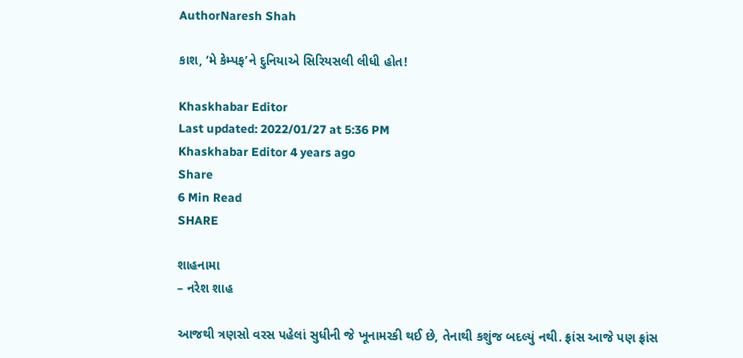AuthorNaresh Shah

કાશ, ‘મે કેમ્પફ’ને દુનિયાએ સિરિયસલી લીધી હોત!

Khaskhabar Editor
Last updated: 2022/01/27 at 5:36 PM
Khaskhabar Editor 4 years ago
Share
6 Min Read
SHARE

શાહનામા
– નરેશ શાહ

આજથી ત્રણસો વરસ પહેલાં સુધીની જે ખૂનામરકી થઈ છે, તેનાથી કશુંજ બદલ્યું નથી. ફ્રાંસ આજે પણ ફ્રાંસ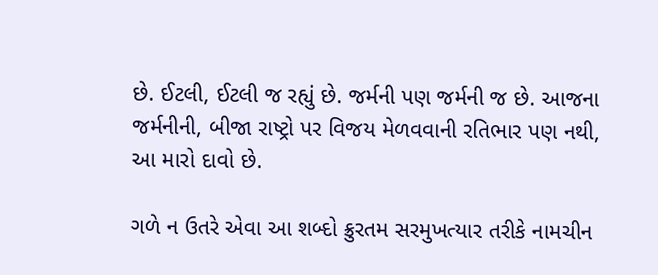છે. ઈટલી, ઈટલી જ રહ્યું છે. જર્મની પણ જર્મની જ છે. આજના જર્મનીની, બીજા રાષ્ટ્રો પર વિજય મેળવવાની રતિભાર પણ નથી, આ મારો દાવો છે.

ગળે ન ઉતરે એવા આ શબ્દો ક્રુરતમ સરમુખત્યાર તરીકે નામચીન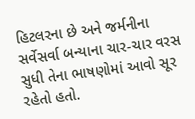હિટલરના છે અને જર્મનીના સર્વેસર્વા બન્યાના ચાર-ચાર વરસ સુધી તેના ભાષણોમાં આવો સૂર રહેતો હતો.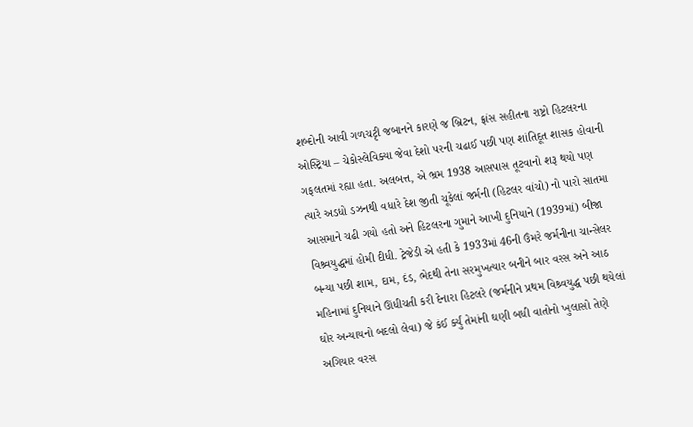શબ્દોની આવી ગળચટૃી જબાનને કારણે જ બ્રિટન, ફ્રાંસ સહીતના રાષ્ટ્રો હિટલરના ઓસ્ટ્રિયા – ચેકોસ્લેવિક્યા જેવા દેશો પરની ચઢાઈ પછી પણ શાંતિદૂત શાસક હોવાની ગફલતમાં રહ્યા હતા. અલબત્ત, એ ભ્રમ 1938 આસપાસ તૂટવાનો શરૂ થયો પણ ત્યારે અડધો ડઝનથી વધારે દેશ જીતી ચૂકેલાં જર્મની (હિટલર વાંચો) નો પારો સાતમા આસમાને ચઢી ગયો હતો અને હિટલરના ગુમાને આખી દુનિયાને (1939માં) બીજા વિશ્ર્વયુદ્ધમાં હોમી દીધી. ટ્રેજેડી એ હતી કે 1933માં 46ની ઉંમરે જર્મનીના ચાન્સેલર બન્યા પછી શામ, દામ, દંડ, ભેદથી તેના સરમુખત્યાર બનીને બાર વરસ અને આઠ મહિનામાં દુનિયાને ઊંધીચતી કરી દેનારા હિટલરે (જર્મનીને પ્રથમ વિશ્ર્વયુદ્ધ પછી થયેલાં ઘોર અન્યાયનો બદલો લેવા) જે કંઈ ર્ક્યું તેમાંની ઘણી બધી વાતોનો ખુલાસો તેણે અગિયાર વરસ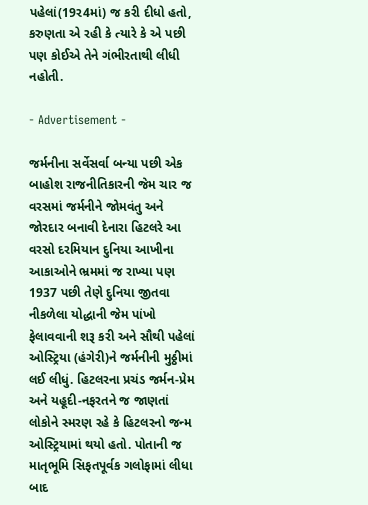પહેલાં(19ર4માં) જ કરી દીધો હતો, કરુણતા એ રહી કે ત્યારે કે એ પછી પણ કોઈએ તેને ગંભીરતાથી લીધી નહોતી.

- Advertisement -

જર્મનીના સર્વેસર્વા બન્યા પછી એક બાહોશ રાજનીતિકારની જેમ ચાર જ વરસમાં જર્મનીને જોમવંતુ અને જોરદાર બનાવી દેનારા હિટલરે આ વરસો દરમિયાન દુનિયા આખીના આકાઓને ભ્રમમાં જ રાખ્યા પણ 1937 પછી તેણે દુનિયા જીતવા નીકળેલા યોદ્ધાની જેમ પાંખો ફેલાવવાની શરૂ કરી અને સૌથી પહેલાં ઓસ્ટ્રિયા (હંગેરી)ને જર્મનીની મુઠ્ઠીમાં લઈ લીધું. હિટલરના પ્રચંડ જર્મન-પ્રેમ અને યહૂદી-નફરતને જ જાણતાં લોકોને સ્મરણ રહે કે હિટલરનો જન્મ ઓસ્ટ્રિયામાં થયો હતો. પોતાની જ માતૃભૂમિ સિફતપૂર્વક ગલોફામાં લીધા બાદ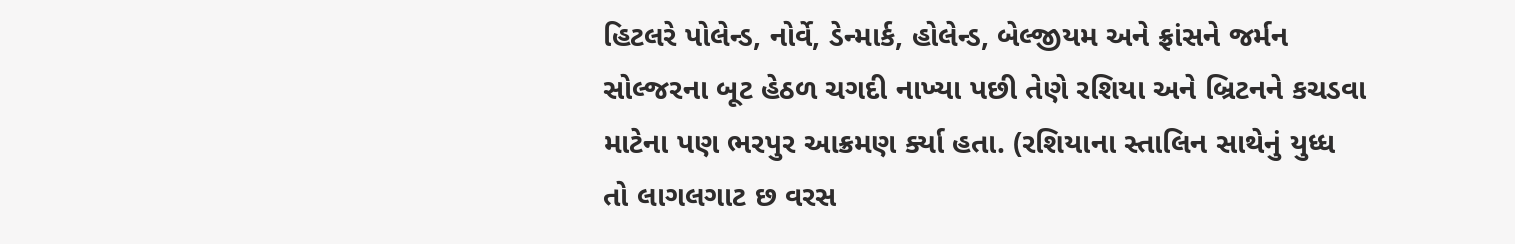હિટલરે પોલેન્ડ, નોર્વે, ડેન્માર્ક, હોલેન્ડ, બેલ્જીયમ અને ફ્રાંસને જર્મન સોલ્જરના બૂટ હેઠળ ચગદી નાખ્યા પછી તેણે રશિયા અને બ્રિટનને કચડવા માટેના પણ ભરપુર આક્રમણ ર્ક્યા હતા. (રશિયાના સ્તાલિન સાથેનું યુધ્ધ તો લાગલગાટ છ વરસ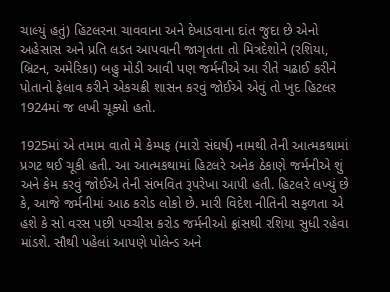ચાલ્યું હતું) હિટલરના ચાવવાના અને દેખાડવાના દાંત જુદા છે એનો અહેસાસ અને પ્રતિ લડત આપવાની જાગૃતતા તો મિત્રદેશોને (રશિયા, બ્રિટન, અમેરિકા) બહુ મોડી આવી પણ જર્મનીએ આ રીતે ચઢાઈ કરીને પોતાનો ફેલાવ કરીને એકચક્રી શાસન કરવું જોઈએ એવું તો ખુદ હિટલર 1924માં જ લખી ચૂક્યો હતો.

1925માં એ તમામ વાતો મે કેમ્પફ (મારો સંઘર્ષ) નામથી તેની આત્મકથામાં પ્રગટ થઈ ચૂકી હતી. આ આત્મકથામાં હિટલરે અનેક ઠેકાણે જર્મનીએ શું અને કેમ કરવું જોઈએ તેની સંભવિત રૂપરેખા આપી હતી. હિટલરે લખ્યું છે કે, આજે જર્મનીમાં આઠ કરોડ લોકો છે. મારી વિદેશ નીતિની સફળતા એ હશે કે સો વરસ પછી પચ્ચીસ કરોડ જર્મનીઓ ફ્રાંસથી રશિયા સુધી રહેવા માંડશે. સૌથી પહેલાં આપણે પોલેન્ડ અને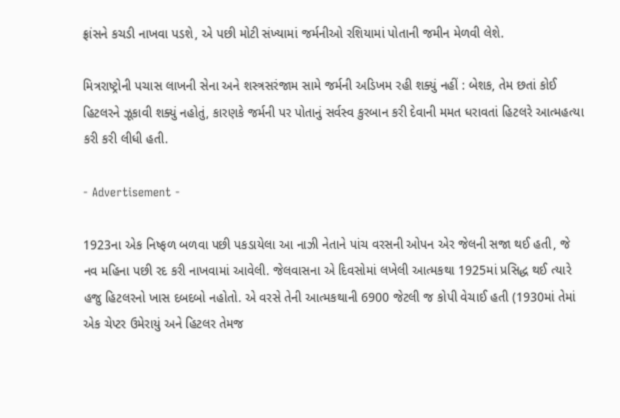ફ્રાંસને કચડી નાખવા પડશે, એ પછી મોટી સંખ્યામાં જર્મનીઓ રશિયામાં પોતાની જમીન મેળવી લેશે.

મિત્રરાષ્ટ્રોની પચાસ લાખની સેના અને શસ્ત્રસરંજામ સામે જર્મની અડિખમ રહી શક્યું નહીં : બેશક, તેમ છતાં કોઈ હિટલરને ઝૂકાવી શક્યું નહોતું, કારણકે જર્મની પર પોતાનું સર્વસ્વ કુરબાન કરી દેવાની મમત ધરાવતાં હિટલરે આત્મહત્યા કરી કરી લીધી હતી.

- Advertisement -

1923ના એક નિષ્ફળ બળવા પછી પકડાયેલા આ નાઝી નેતાને પાંચ વરસની ઓપન એર જેલની સજા થઈ હતી, જે નવ મહિના પછી રદ કરી નાખવામાં આવેલી. જેલવાસના એ દિવસોમાં લખેલી આત્મકથા 1925માં પ્રસિદ્ધ થઈ ત્યારે હજુ હિટલરનો ખાસ દબદબો નહોતો. એ વરસે તેની આત્મકથાની 6900 જેટલી જ કોપી વેચાઈ હતી (1930માં તેમાં એક ચેપ્ટર ઉમેરાયું અને હિટલર તેમજ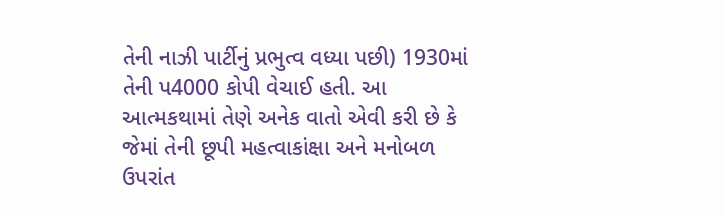તેની નાઝી પાર્ટીનું પ્રભુત્વ વધ્યા પછી) 1930માં તેની પ4000 કોપી વેચાઈ હતી. આ આત્મકથામાં તેણે અનેક વાતો એવી કરી છે કે જેમાં તેની છૂપી મહત્વાકાંક્ષા અને મનોબળ ઉપરાંત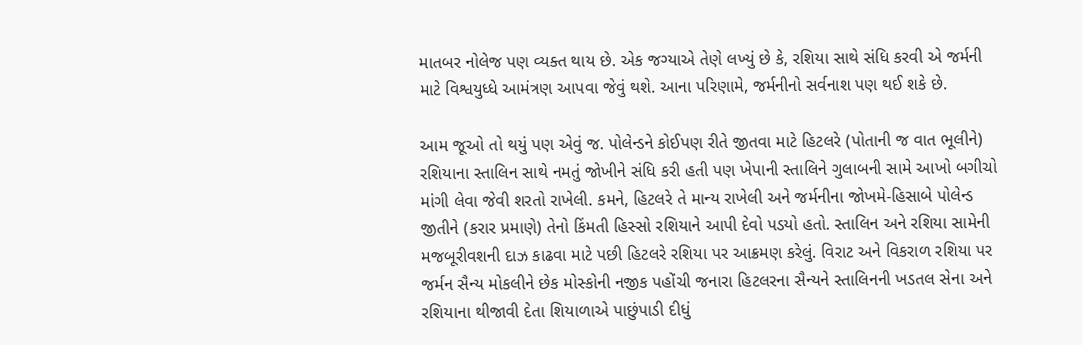માતબર નોલેજ પણ વ્યક્ત થાય છે. એક જગ્યાએ તેણે લખ્યું છે કે, રશિયા સાથે સંધિ કરવી એ જર્મની માટે વિશ્વયુધ્ધે આમંત્રણ આપવા જેવું થશે. આના પરિણામે, જર્મનીનો સર્વનાશ પણ થઈ શકે છે.

આમ જૂઓ તો થયું પણ એવું જ. પોલેન્ડને કોઈપણ રીતે જીતવા માટે હિટલરે (પોતાની જ વાત ભૂલીને) રશિયાના સ્તાલિન સાથે નમતું જોખીને સંધિ કરી હતી પણ ખેપાની સ્તાલિને ગુલાબની સામે આખો બગીચો માંગી લેવા જેવી શરતો રાખેલી. કમને, હિટલરે તે માન્ય રાખેલી અને જર્મનીના જોખમે-હિસાબે પોલેન્ડ જીતીને (કરાર પ્રમાણે) તેનો કિંમતી હિસ્સો રશિયાને આપી દેવો પડયો હતો. સ્તાલિન અને રશિયા સામેની મજબૂરીવશની દાઝ કાઢવા માટે પછી હિટલરે રશિયા પર આક્રમણ કરેલું. વિરાટ અને વિકરાળ રશિયા પર જર્મન સૈન્ય મોકલીને છેક મોસ્કોની નજીક પહોંચી જનારા હિટલરના સૈન્યને સ્તાલિનની ખડતલ સેના અને રશિયાના થીજાવી દેતા શિયાળાએ પાછુંપાડી દીધું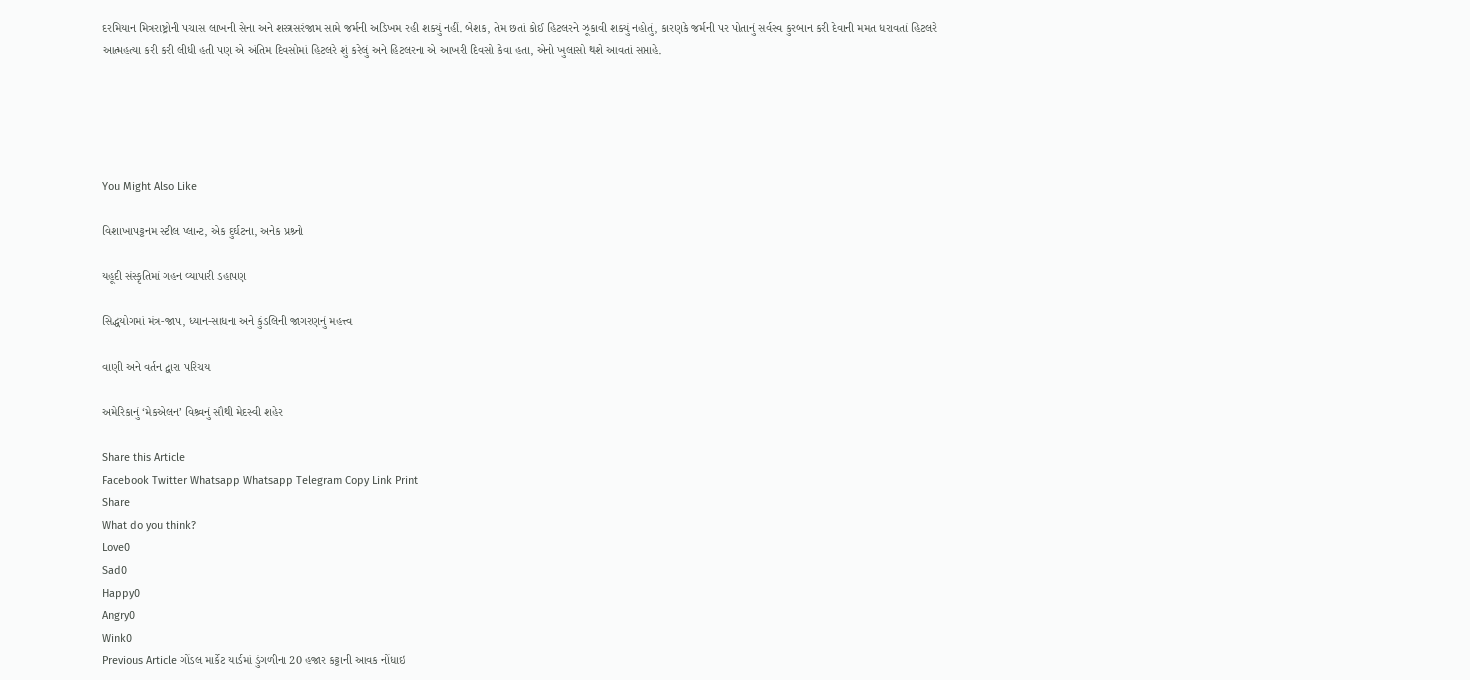દરમિયાન મિત્રરાષ્ટ્રોની પચાસ લાખની સેના અને શસ્ત્રસરંજામ સામે જર્મની અડિખમ રહી શક્યું નહીં. બેશક, તેમ છતાં કોઈ હિટલરને ઝૂકાવી શક્યું નહોતું, કારણકે જર્મની પર પોતાનું સર્વસ્વ કુરબાન કરી દેવાની મમત ધરાવતાં હિટલરે આત્મહત્યા કરી કરી લીધી હતી પણ એ અંતિમ દિવસોમાં હિટલરે શું કરેલું અને હિટલરના એ આખરી દિવસો કેવા હતા, એનો ખુલાસો થશે આવતાં સપ્તાહે.





You Might Also Like

વિશાખાપટ્ટનમ સ્ટીલ પ્લાન્ટ, એક દુર્ઘટના, અનેક પ્રશ્ર્નો

યહૂદી સંસ્કૃતિમાં ગહન વ્યાપારી ડહાપણ

સિદ્ધયોગમાં મંત્ર-જાપ, ધ્યાન-સાધના અને કુંડલિની જાગરણનું મહત્ત્વ

વાણી અને વર્તન દ્વારા પરિચય

અમેરિકાનું ‘મેકએલન’ વિશ્ર્વનું સૌથી મેદસ્વી શહેર

Share this Article
Facebook Twitter Whatsapp Whatsapp Telegram Copy Link Print
Share
What do you think?
Love0
Sad0
Happy0
Angry0
Wink0
Previous Article ગોંડલ માર્કેટ યાર્ડમાં ડુંગળીના 20 હજાર કટ્ટાની આવક નોંધાઇ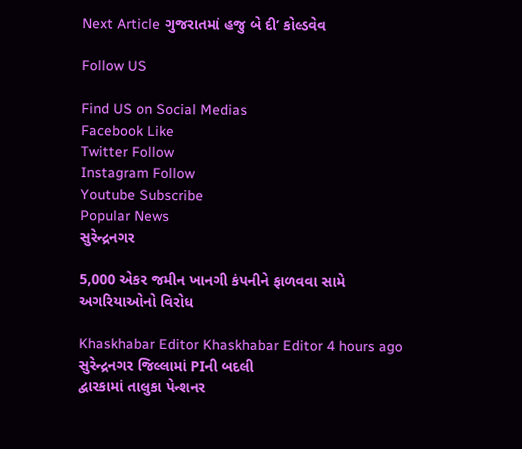Next Article ગુજરાતમાં હજુ બે દી’ કોલ્ડવેવ

Follow US

Find US on Social Medias
Facebook Like
Twitter Follow
Instagram Follow
Youtube Subscribe
Popular News
સુરેન્દ્રનગર

5,000 એકર જમીન ખાનગી કંપનીને ફાળવવા સામે અગરિયાઓનો વિરોધ

Khaskhabar Editor Khaskhabar Editor 4 hours ago
સુરેન્દ્રનગર જિલ્લામાં PIની બદલી
દ્વારકામાં તાલુકા પેન્શનર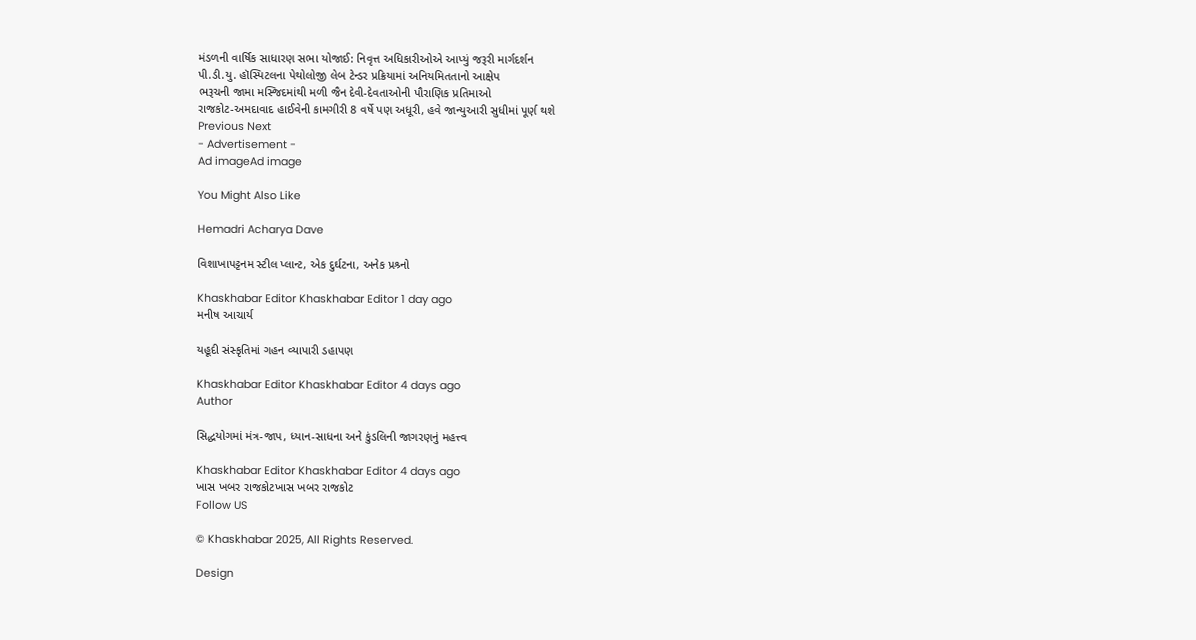મંડળની વાર્ષિક સાધારણ સભા યોજાઈ: નિવૃત્ત અધિકારીઓએ આપ્યું જરૂરી માર્ગદર્શન
પી.ડી.યુ. હૉસ્પિટલના પેથોલોજી લેબ ટેન્ડર પ્રક્રિયામાં અનિયમિતતાનો આક્ષેપ
ભરૂચની જામા મસ્જિદમાંથી મળી જૈન દેવી-દેવતાઓની પૌરાણિક પ્રતિમાઓ
રાજકોટ-અમદાવાદ હાઈવેની કામગીરી 8 વર્ષે પણ અધૂરી, હવે જાન્યુઆરી સુધીમાં પૂર્ણ થશે
Previous Next
- Advertisement -
Ad imageAd image

You Might Also Like

Hemadri Acharya Dave

વિશાખાપટ્ટનમ સ્ટીલ પ્લાન્ટ, એક દુર્ઘટના, અનેક પ્રશ્ર્નો

Khaskhabar Editor Khaskhabar Editor 1 day ago
મનીષ આચાર્ય

યહૂદી સંસ્કૃતિમાં ગહન વ્યાપારી ડહાપણ

Khaskhabar Editor Khaskhabar Editor 4 days ago
Author

સિદ્ધયોગમાં મંત્ર-જાપ, ધ્યાન-સાધના અને કુંડલિની જાગરણનું મહત્ત્વ

Khaskhabar Editor Khaskhabar Editor 4 days ago
ખાસ ખબર રાજકોટખાસ ખબર રાજકોટ
Follow US

© Khaskhabar 2025, All Rights Reserved.

Design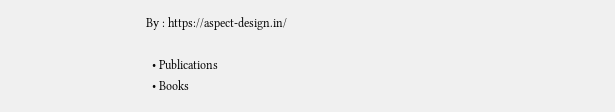By : https://aspect-design.in/

  • Publications
  • Books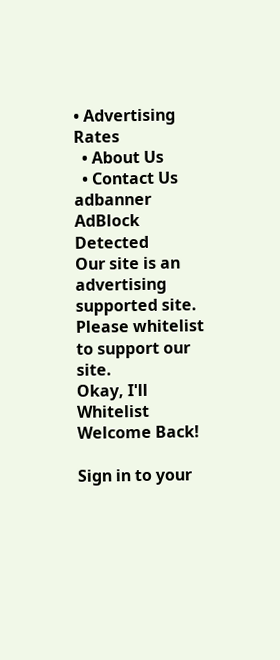• Advertising Rates
  • About Us
  • Contact Us
adbanner
AdBlock Detected
Our site is an advertising supported site. Please whitelist to support our site.
Okay, I'll Whitelist
Welcome Back!

Sign in to your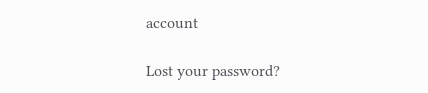account

Lost your password?